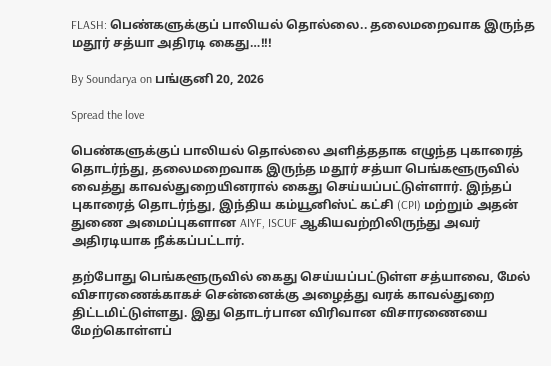FLASH: பெண்களுக்குப் பாலியல் தொல்லை.. தலைமறைவாக இருந்த மதூர் சத்யா அதிரடி கைது…!!!

By Soundarya on பங்குனி 20, 2026

Spread the love

பெண்களுக்குப் பாலியல் தொல்லை அளித்ததாக எழுந்த புகாரைத் தொடர்ந்து, தலைமறைவாக இருந்த மதூர் சத்யா பெங்களூருவில் வைத்து காவல்துறையினரால் கைது செய்யப்பட்டுள்ளார். இந்தப் புகாரைத் தொடர்ந்து, இந்திய கம்யூனிஸ்ட் கட்சி (CPI) மற்றும் அதன் துணை அமைப்புகளான AIYF, ISCUF ஆகியவற்றிலிருந்து அவர் அதிரடியாக நீக்கப்பட்டார்.

தற்போது பெங்களூருவில் கைது செய்யப்பட்டுள்ள சத்யாவை, மேல் விசாரணைக்காகச் சென்னைக்கு அழைத்து வரக் காவல்துறை திட்டமிட்டுள்ளது. இது தொடர்பான விரிவான விசாரணையை மேற்கொள்ளப்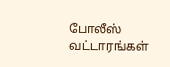போலீஸ் வட்டாரங்கள்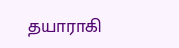தயாராகி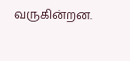வருகின்றன.